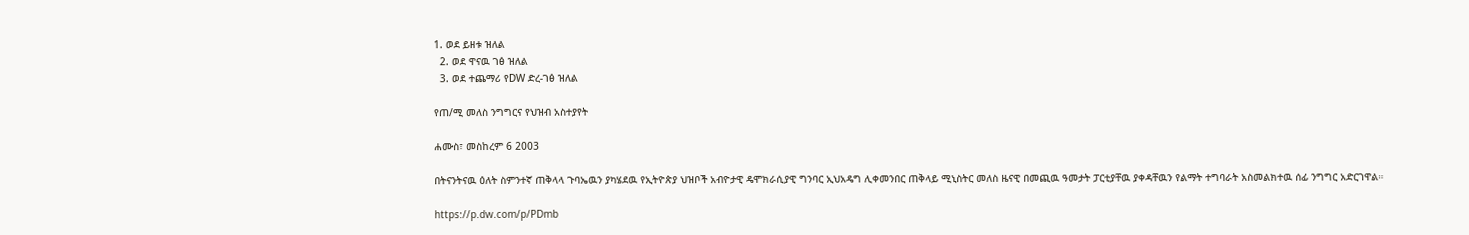1. ወደ ይዘቱ ዝለል
  2. ወደ ዋናዉ ገፅ ዝለል
  3. ወደ ተጨማሪ የDW ድረ-ገፅ ዝለል

የጠ/ሚ መለስ ንግግርና የህዝብ አስተያየት

ሐሙስ፣ መስከረም 6 2003

በትናንትናዉ ዕለት ስምንተኛ ጠቅላላ ጉባኤዉን ያካሄደዉ የኢትዮጵያ ህዝቦች አብዮታዊ ዴሞክራሲያዊ ግንባር ኢህአዴግ ሊቀመንበር ጠቅላይ ሚኒስትር መለስ ዜናዊ በመጪዉ ዓመታት ፓርቲያቸዉ ያቀዳቸዉን የልማት ተግባራት አስመልክተዉ ሰፊ ንግግር አድርገዋል።

https://p.dw.com/p/PDmb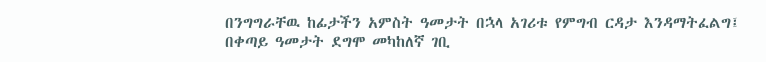በንግግራቸዉ ከፊታችን አምስት ዓመታት በኋላ አገሪቱ የምግብ ርዳታ እንዳማትፈልግ፤ በቀጣይ ዓመታት ደግሞ መካከለኛ ገቢ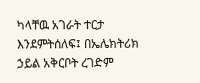ካላቸዉ አገራት ተርታ እንደምትሰለፍ፤ በኤሌክትሪክ ኃይል አቅርቦት ረገድም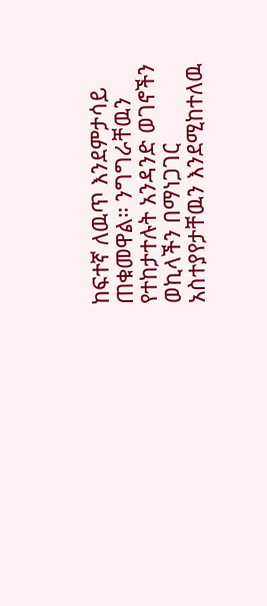ከፍተኛ ለዉጥ እንደምታሳይ ጠቁመዋል። ንግግራቸዉን የተከታተሉት አንዳንድ ወገኖችን ወኪላችን በማነጋገር አስተያየታቸዉን እንደሚከተለዉ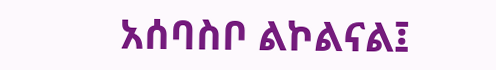አሰባስቦ ልኮልናል፤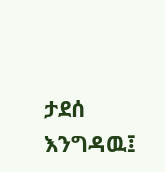ታደሰ እንግዳዉ፤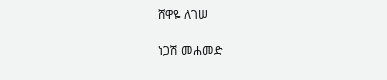ሸዋዬ ለገሠ

ነጋሽ መሐመድ